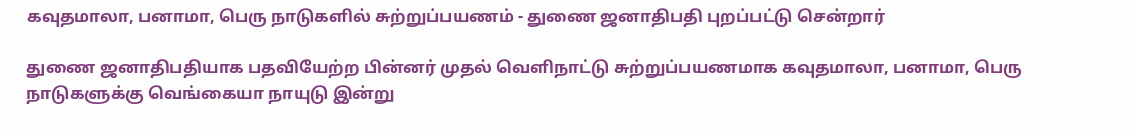கவுதமாலா, பனாமா, பெரு நாடுகளில் சுற்றுப்பயணம் - துணை ஜனாதிபதி புறப்பட்டு சென்றார்

துணை ஜனாதிபதியாக பதவியேற்ற பின்னர் முதல் வெளிநாட்டு சுற்றுப்பயணமாக கவுதமாலா, பனாமா, பெரு நாடுகளுக்கு வெங்கையா நாயுடு இன்று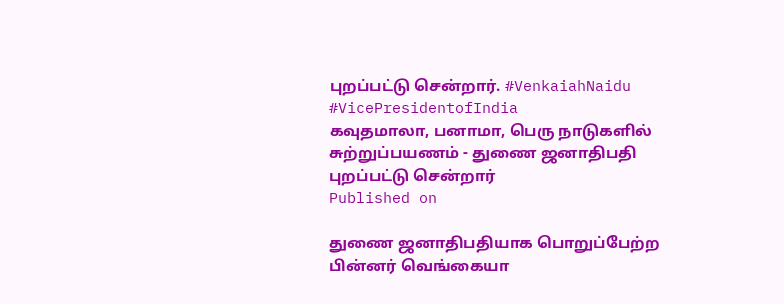புறப்பட்டு சென்றார். #VenkaiahNaidu #VicePresidentofIndia
கவுதமாலா, பனாமா, பெரு நாடுகளில் சுற்றுப்பயணம் - துணை ஜனாதிபதி புறப்பட்டு சென்றார்
Published on

துணை ஜனாதிபதியாக பொறுப்பேற்ற பின்னர் வெங்கையா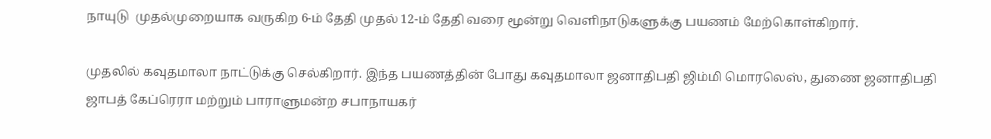நாயுடு  முதல்முறையாக வருகிற 6-ம் தேதி முதல் 12-ம் தேதி வரை மூன்று வெளிநாடுகளுக்கு பயணம் மேற்கொள்கிறார்.

முதலில் கவுதமாலா நாட்டுக்கு செல்கிறார். இந்த பயணத்தின் போது கவுதமாலா ஜனாதிபதி ஜிம்மி மொரலெஸ், துணை ஜனாதிபதி ஜாபத் கேப்ரெரா மற்றும் பாராளுமன்ற சபாநாயகர்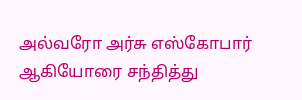அல்வரோ அர்சு எஸ்கோபார் ஆகியோரை சந்தித்து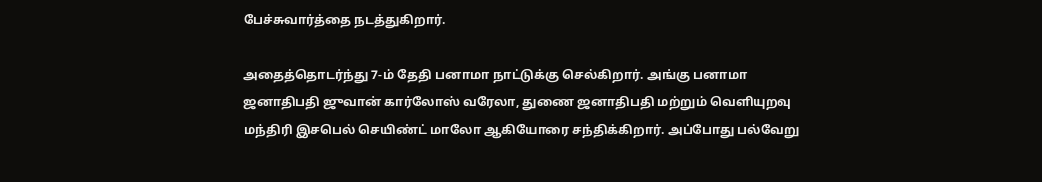பேச்சுவார்த்தை நடத்துகிறார்.

அதைத்தொடர்ந்து 7-ம் தேதி பனாமா நாட்டுக்கு செல்கிறார். அங்கு பனாமா ஜனாதிபதி ஜுவான் கார்லோஸ் வரேலா, துணை ஜனாதிபதி மற்றும் வெளியுறவு மந்திரி இசபெல் செயிண்ட் மாலோ ஆகியோரை சந்திக்கிறார். அப்போது பல்வேறு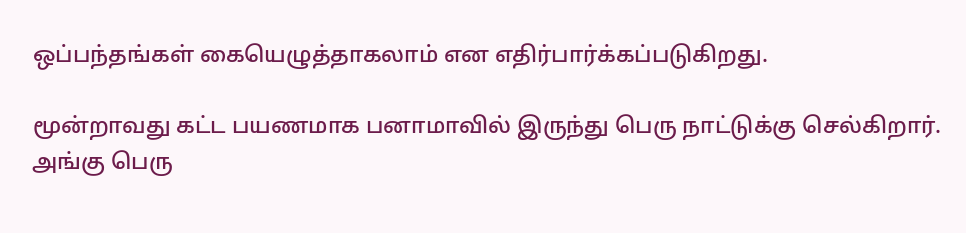ஒப்பந்தங்கள் கையெழுத்தாகலாம் என எதிர்பார்க்கப்படுகிறது.

மூன்றாவது கட்ட பயணமாக பனாமாவில் இருந்து பெரு நாட்டுக்கு செல்கிறார். அங்கு பெரு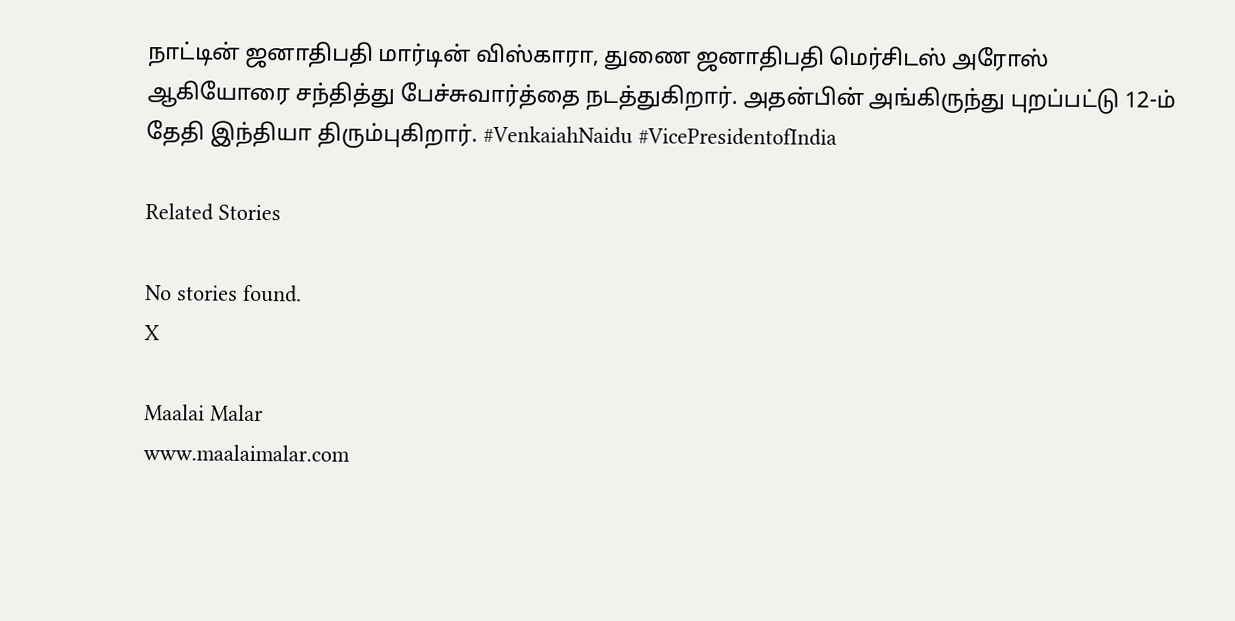நாட்டின் ஜனாதிபதி மார்டின் விஸ்காரா, துணை ஜனாதிபதி மெர்சிடஸ் அரோஸ் ஆகியோரை சந்தித்து பேச்சுவார்த்தை நடத்துகிறார். அதன்பின் அங்கிருந்து புறப்பட்டு 12-ம் தேதி இந்தியா திரும்புகிறார். #VenkaiahNaidu #VicePresidentofIndia

Related Stories

No stories found.
X

Maalai Malar
www.maalaimalar.com